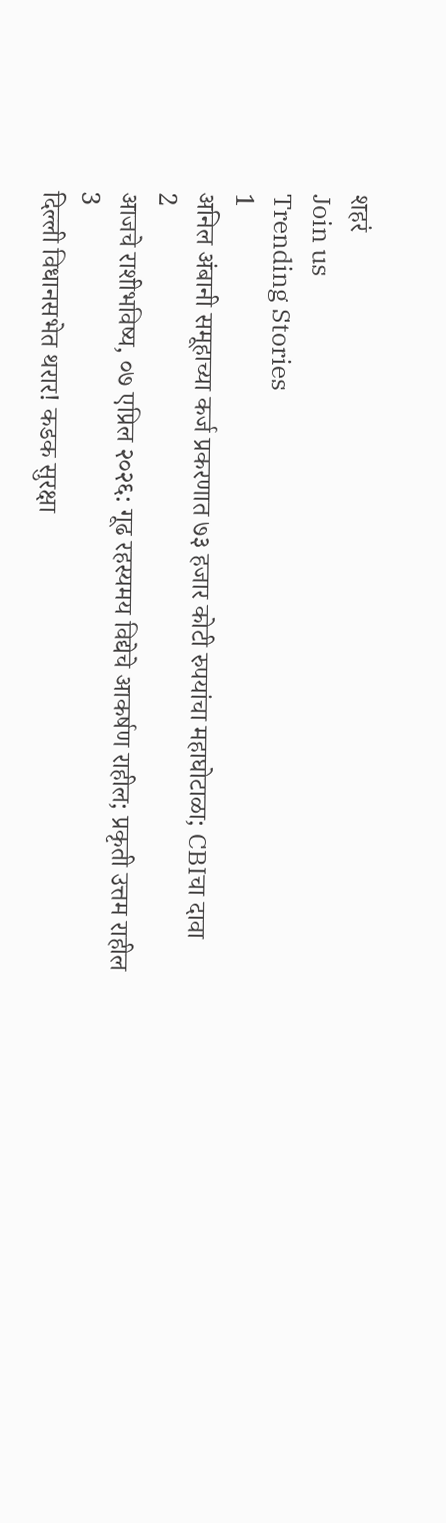शहरं
Join us
Trending Stories
1
अनिल अंबानी समूहाच्या कर्ज प्रकरणात ७३ हजार कोटी रुपयांचा महाघोटाळा; CBIचा दावा
2
आजचे राशीभविष्य, ०७ एप्रिल २०२६: गूढ रहस्यमय विद्येचे आकर्षण राहील; प्रकृती उत्तम राहील
3
दिल्ली विधानसभेत थरार! कडक सुरक्षा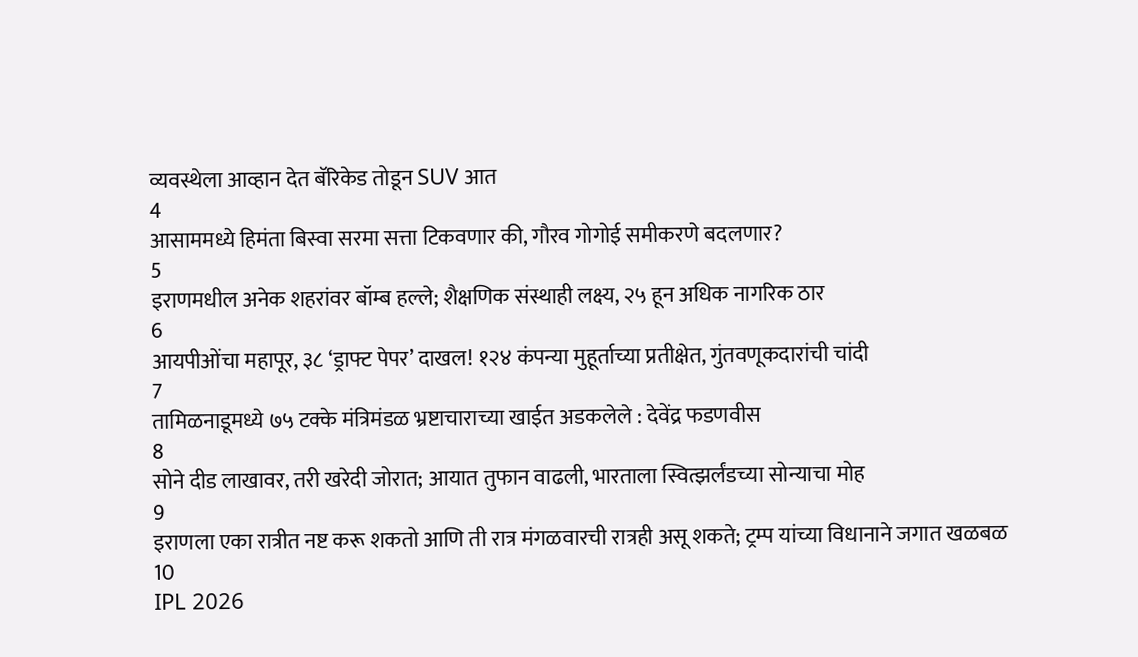व्यवस्थेला आव्हान देत बॅरिकेड तोडून SUV आत
4
आसाममध्ये हिमंता बिस्वा सरमा सत्ता टिकवणार की, गौरव गोगोई समीकरणे बदलणार?
5
इराणमधील अनेक शहरांवर बॉम्ब हल्ले; शैक्षणिक संस्थाही लक्ष्य, २५ हून अधिक नागरिक ठार
6
आयपीओंचा महापूर, ३८ ‘ड्राफ्ट पेपर’ दाखल! १२४ कंपन्या मुहूर्ताच्या प्रतीक्षेत, गुंतवणूकदारांची चांदी
7
तामिळनाडूमध्ये ७५ टक्के मंत्रिमंडळ भ्रष्टाचाराच्या खाईत अडकलेले : देवेंद्र फडणवीस
8
सोने दीड लाखावर, तरी खरेदी जोरात; आयात तुफान वाढली, भारताला स्वित्झर्लंडच्या सोन्याचा मोह
9
इराणला एका रात्रीत नष्ट करू शकतो आणि ती रात्र मंगळवारची रात्रही असू शकते; ट्रम्प यांच्या विधानाने जगात खळबळ
10
IPL 2026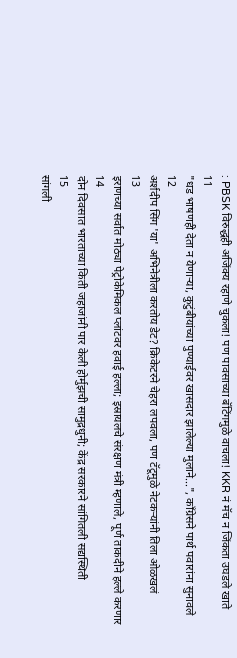: PBSK विरुद्धही अजिंक्य रहाणे चुकला! पण पावसाच्या बॅटिंगमुळे वाचला! KKR नं मॅच न जिंकता उघडले खाते
11
"धड भाषणही देता न येणाऱ्या, कुटुंबीयांच्या पुण्याईवर खासदार झालेल्या मुलाने...", काँग्रेसने पार्थ पवारांना सुनावले
12
अर्शदीप सिंग 'या' अभिनेत्रीला करतोय डेट? क्रिकेटरने चेहरा लपवला, पण टॅटूमुळे नेटकऱ्यांनी तिला ओळखलं
13
इराणच्या सर्वात मोठ्या पेट्रोकेमिकल प्लांटवर हवाई हल्ला; इस्रायलचे संरक्षण मंत्री म्हणाले, पूर्ण ताकदीने हल्ले करणार
14
दोन दिवसात भारताच्या किती जहाजांनी पार केली होर्मुझची सामुद्रधुनी; केंद्र सरकारने सांगितली सद्यस्थिती
15
सांगली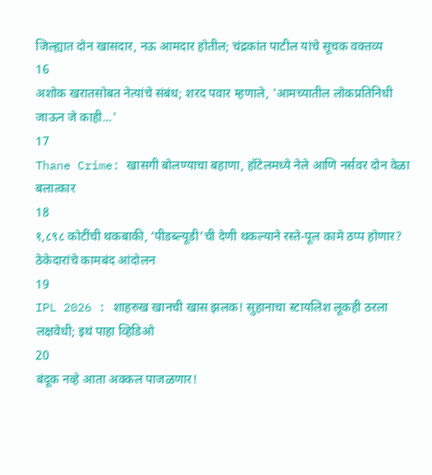जिल्ह्यात दोन खासदार, नऊ आमदार होतील; चंद्रकांत पाटील यांचे सूचक वक्तव्य
16
अशोक खरातसोबत नेत्यांचे संबंध; शरद पवार म्हणाले, 'आमच्यातील लोकप्रतिनिधी जाऊन जे काही...'
17
Thane Crime: खासगी बोलण्याचा बहाणा, हॉटेलमध्ये नेले आणि नर्सवर दोन वेळा बलात्कार
18
१,८९८ कोटींची थकबाकी, ‘पीडब्ल्यूडी’ची देणी थकल्याने रस्ते-पूल कामे ठप्प होणार? ठेकेदारांचे कामबंद आंदोलन
19
IPL 2026 : शाहरुख खानची खास झलक! सुहानाचा स्टायलिश लूकही ठरला लक्षवेधी; इथं पाहा व्हिडिओ
20
बंदूक नव्हे आता अक्कल पाजळणार!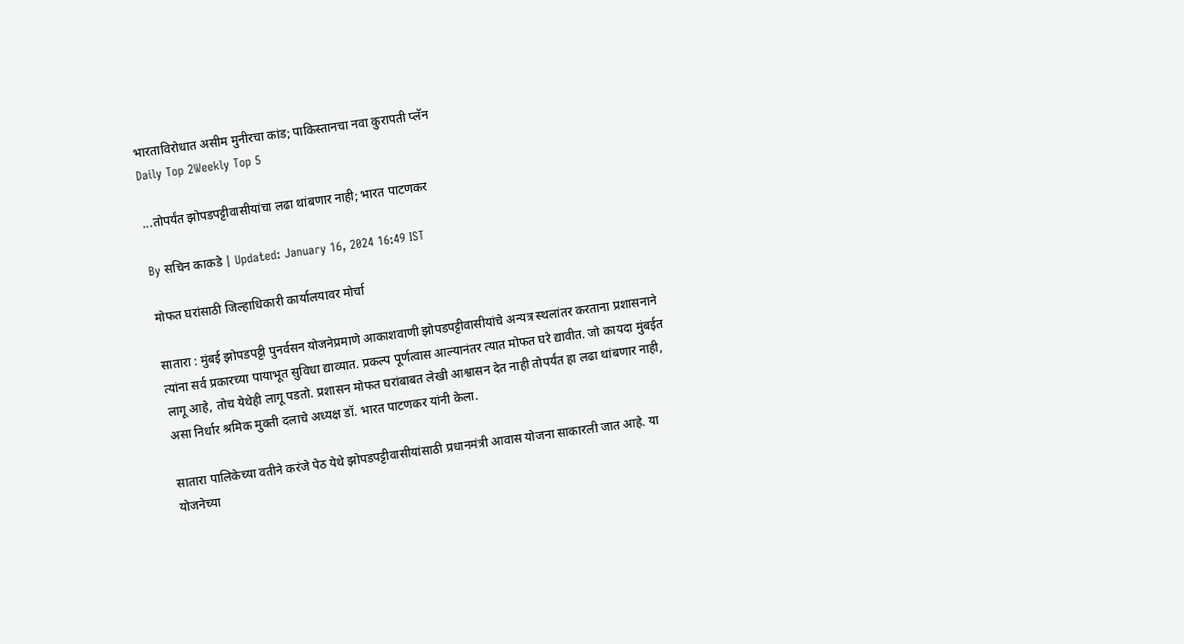भारताविरोधात असीम मुनीरचा कांड; पाकिस्तानचा नवा कुरापती प्लॅन
Daily Top 2Weekly Top 5

...तोपर्यंत झोपडपट्टीवासीयांचा लढा थांबणार नाही; भारत पाटणकर

By सचिन काकडे | Updated: January 16, 2024 16:49 IST

मोफत घरांसाठी जिल्हाधिकारी कार्यालयावर मोर्चा

सातारा : मुंबई झोपडपट्टी पुनर्वसन योजनेप्रमाणे आकाशवाणी झोपडपट्टीवासीयांचे अन्यत्र स्थलांतर करताना प्रशासनाने त्यांना सर्व प्रकारच्या पायाभूत सुविधा द्याव्यात. प्रकल्प पूर्णत्वास आल्यानंतर त्यात मोफत घरे द्यावीत. जो कायदा मुंबईत लागू आहे, तोच येथेही लागू पडतो. प्रशासन मोफत घरांबाबत लेखी आश्वासन देत नाही तोपर्यंत हा लढा थांबणार नाही, असा निर्धार श्रमिक मुक्ती दलाचे अध्यक्ष डॉ. भारत पाटणकर यांनी केला.

सातारा पालिकेच्या वतीने करंजे पेठ येथे झोपडपट्टीवासीयांसाठी प्रधानमंत्री आवास योजना साकारली जात आहे. या योजनेच्या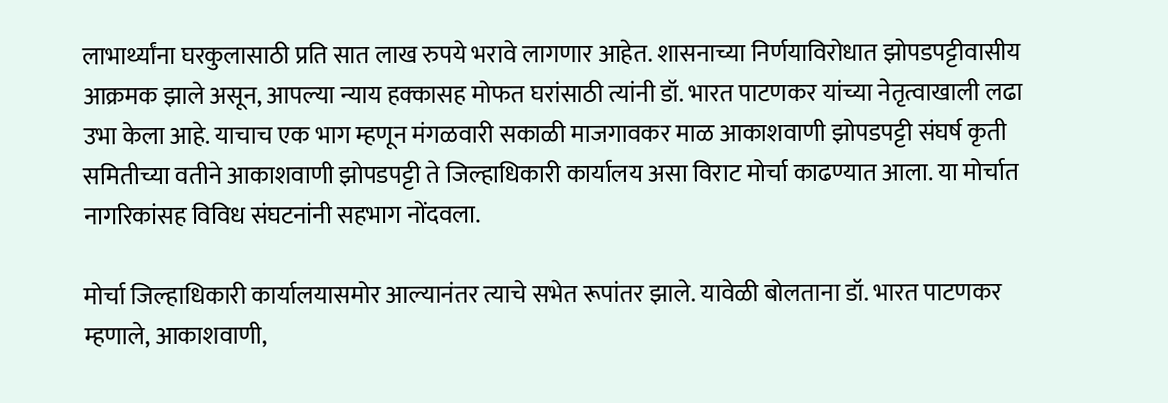लाभार्थ्यांना घरकुलासाठी प्रति सात लाख रुपये भरावे लागणार आहेत. शासनाच्या निर्णयाविरोधात झोपडपट्टीवासीय आक्रमक झाले असून, आपल्या न्याय हक्कासह मोफत घरांसाठी त्यांनी डॉ. भारत पाटणकर यांच्या नेतृत्वाखाली लढा उभा केला आहे. याचाच एक भाग म्हणून मंगळवारी सकाळी माजगावकर माळ आकाशवाणी झोपडपट्टी संघर्ष कृती समितीच्या वतीने आकाशवाणी झोपडपट्टी ते जिल्हाधिकारी कार्यालय असा विराट मोर्चा काढण्यात आला. या मोर्चात नागरिकांसह विविध संघटनांनी सहभाग नोंदवला.

मोर्चा जिल्हाधिकारी कार्यालयासमोर आल्यानंतर त्याचे सभेत रूपांतर झाले. यावेळी बोलताना डॉ. भारत पाटणकर म्हणाले, आकाशवाणी,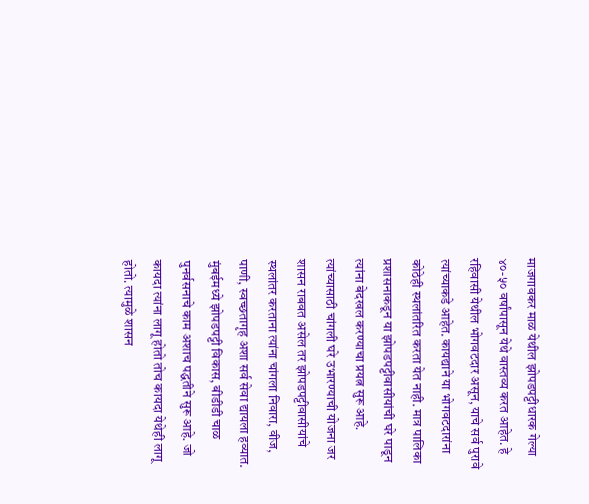माजगावकर माळ येथील झोपडपट्टीधारक गेल्या ४०-५० वर्षांपासून येथे वास्तव्य करत आहेत. हे रहिवासी येथील भोगवटदार असून, याचे सर्व पुरावे त्यांच्याकडे आहेत. कायद्याने या भोगवटदारांना कोठेही स्थलांतरित करता येत नाही. मात्र पालिका प्रशासनाकडून या झोपडपट्टीवासीयांची घरे पाडून त्यांना बेदखल करण्याचा प्रयत्न सुरू आहे. त्यांच्यासाठी चांगली घरे उभारण्याची योजना जर शासन राबवत असेल तर झोपडपट्टीवासीयांचे स्थलांतर करताना त्यांना चांगला निवारा, वीज, पाणी, स्वच्छतागृह अशा सर्व सेवा द्यायला हव्यात. मुंबईमध्ये झोपडपट्टी विकास, बीडीडी चाळ पुनर्वसनाचे काम अशाच पद्धतीने सुरू आहे. जो कायदा त्यांना लागू होतो तोच कायदा येथेही लागू होतो. त्यामुळे शासन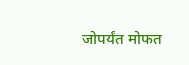जोपर्यंत मोफत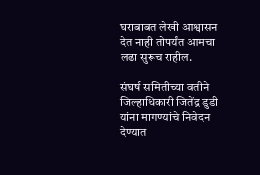घराबाबत लेखी आश्वासन देत नाही तोपर्यंत आमचा लढा सुरूच राहील.

संघर्ष समितीच्या वतीने जिल्हाधिकारी जितेंद्र डुडी यांना मागण्यांचे निवेदन देण्यात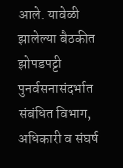आले. यावेळी झालेल्या बैठकीत झोपडपट्टी पुनर्वसनासंदर्भात संबंधित विभाग, अधिकारी व संघर्ष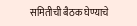समितीची बैठक घेण्याचे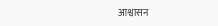आश्वासन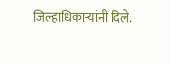जिल्हाधिकाऱ्यांनी दिले.